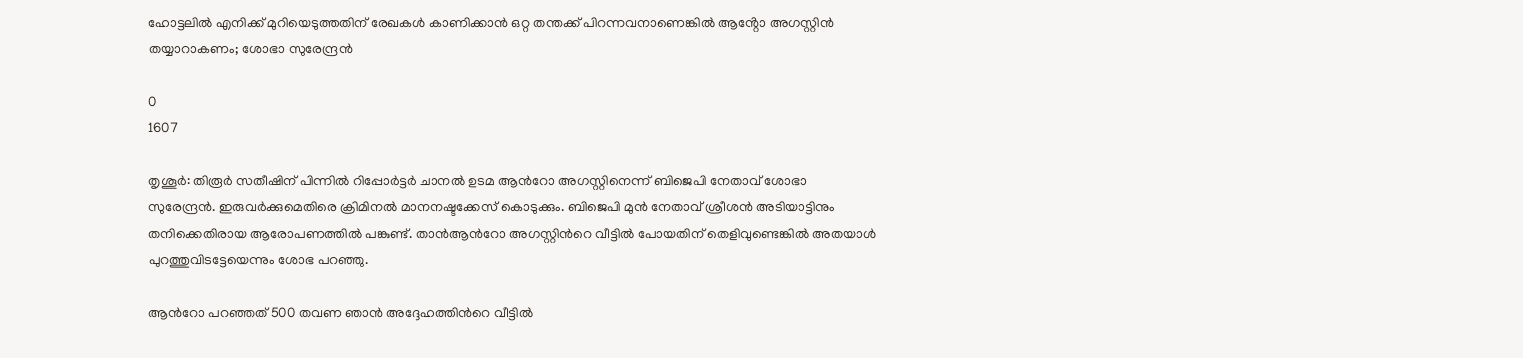ഹോട്ടലിൽ എനിക്ക് മുറിയെടുത്തതിന് രേഖകൾ കാണിക്കാൻ ഒറ്റ തന്തക്ക് പിറന്നവനാണെങ്കിൽ ആൻ്റോ അഗസ്റ്റിൻ തയ്യാറാകണം; ശോഭാ സുരേന്ദ്രന്‍

0
1607

തൃശൂര്‍: തിരൂർ സതീഷിന് പിന്നില്‍ റിപ്പോർട്ടർ ചാനല്‍ ഉടമ ആന്‍റോ അഗസ്റ്റിനെന്ന് ബിജെപി നേതാവ് ശോഭാ സുരേന്ദ്രന്‍. ഇരുവർക്കുമെതിരെ ക്രിമിനൽ മാനനഷ്ടക്കേസ് കൊടുക്കും. ബിജെപി മുൻ നേതാവ് ശ്രീശൻ അടിയാട്ടിനും തനിക്കെതിരായ ആരോപണത്തിൽ പങ്കുണ്ട്. താൻആന്‍റോ അഗസ്റ്റിന്‍റെ വീട്ടിൽ പോയതിന് തെളിവുണ്ടെങ്കിൽ അതയാൾ പുറത്തുവിടട്ടേയെന്നും ശോഭ പറഞ്ഞു.

ആന്‍റോ പറഞ്ഞത് 500 തവണ ഞാൻ അദ്ദേഹത്തിന്‍റെ വീട്ടിൽ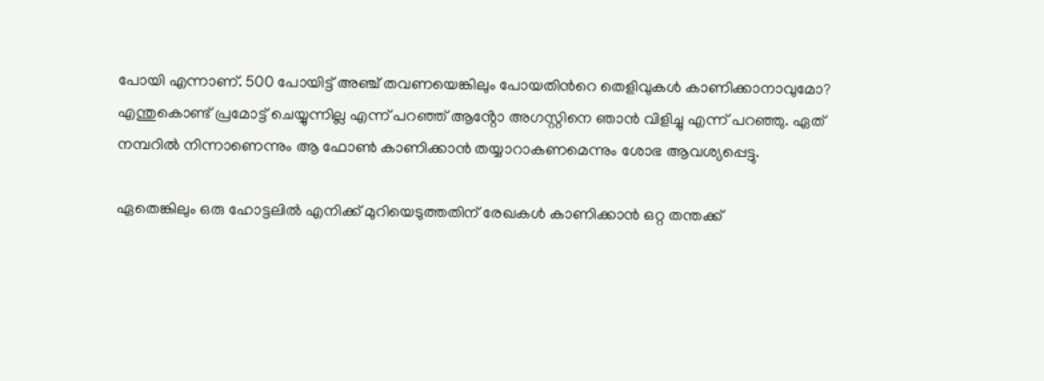പോയി എന്നാണ്. 500 പോയിട്ട് അഞ്ച് തവണയെങ്കിലും പോയതിന്‍റെ തെളിവുകൾ കാണിക്കാനാവുമോ? എന്തുകൊണ്ട് പ്രമോട്ട് ചെയ്യുന്നില്ല എന്ന് പറഞ്ഞ് ആൻ്റോ അഗസ്റ്റിനെ ഞാൻ വിളിച്ചു എന്ന് പറഞ്ഞു. ഏത് നമ്പറിൽ നിന്നാണെന്നും ആ ഫോൺ കാണിക്കാൻ തയ്യാറാകണമെന്നും ശോഭ ആവശ്യപ്പെട്ടു.

ഏതെങ്കിലും ഒരു ഹോട്ടലിൽ എനിക്ക് മുറിയെടുത്തതിന് രേഖകൾ കാണിക്കാൻ ഒറ്റ തന്തക്ക്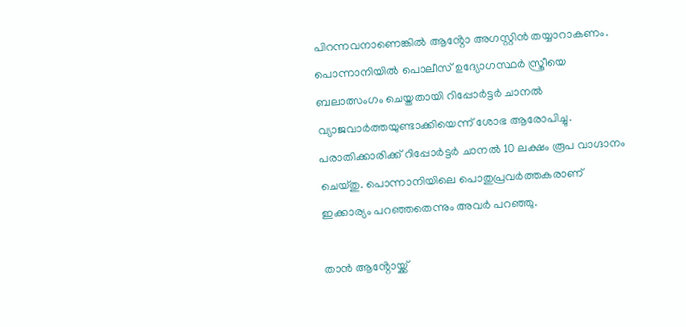പിറന്നവനാണെങ്കിൽ ആൻ്റോ അഗസ്റ്റിൻ തയ്യാറാകണം. പൊന്നാനിയിൽ പൊലീസ് ഉദ്യോഗസ്ഥർ സ്ത്രീയെ ബലാത്സംഗം ചെയ്തതായി റിപ്പോർട്ടർ ചാനൽ വ്യാജവാർത്തയുണ്ടാക്കിയെന്ന് ശോഭ ആരോപിച്ചു. പരാതിക്കാരിക്ക് റിപ്പോർട്ടർ ചാനൽ 10 ലക്ഷം രൂപ വാഗ്ദാനം ചെയ്തു. പൊന്നാനിയിലെ പൊതുപ്രവർത്തകരാണ് ഇക്കാര്യം പറഞ്ഞതെന്നും അവര്‍ പറഞ്ഞു.

താൻ ആൻ്റോയ്ക്ക്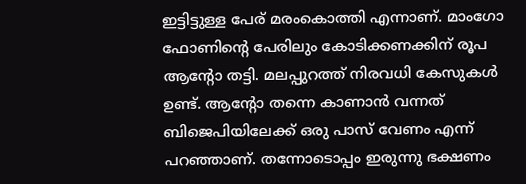ഇട്ടിട്ടുള്ള പേര് മരംകൊത്തി എന്നാണ്. മാംഗോ ഫോണിന്‍റെ പേരിലും കോടിക്കണക്കിന് രൂപ ആൻ്റോ തട്ടി. മലപ്പുറത്ത് നിരവധി കേസുകൾ ഉണ്ട്. ആൻ്റോ തന്നെ കാണാൻ വന്നത് ബിജെപിയിലേക്ക് ഒരു പാസ് വേണം എന്ന് പറഞ്ഞാണ്. തന്നോടൊപ്പം ഇരുന്നു ഭക്ഷണം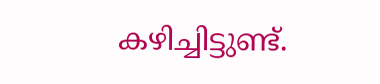കഴിച്ചിട്ടുണ്ട്.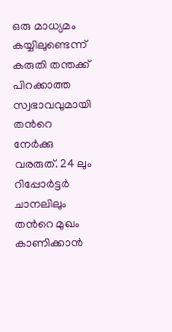ഒരു മാധ്യമം കയ്യിലുണ്ടെന്ന് കരുതി തന്തക്ക് പിറക്കാത്ത സ്വഭാവവുമായി തന്‍റെ നേർക്കു വരരുത്. 24 ലും റിപ്പോർട്ടർ ചാനലിലും തന്‍റെ മുഖം കാണിക്കാൻ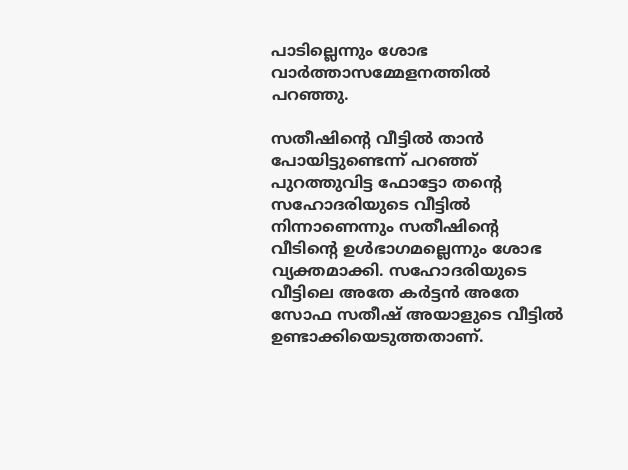പാടില്ലെന്നും ശോഭ വാര്‍ത്താസമ്മേളനത്തില്‍ പറഞ്ഞു.

സതീഷിന്‍റെ വീട്ടില്‍ താന്‍ പോയിട്ടുണ്ടെന്ന് പറഞ്ഞ് പുറത്തുവിട്ട ഫോട്ടോ തന്‍റെ സഹോദരിയുടെ വീട്ടില്‍ നിന്നാണെന്നും സതീഷിന്‍റെ വീടിന്‍റെ ഉള്‍ഭാഗമല്ലെന്നും ശോഭ വ്യക്തമാക്കി. സഹോദരിയുടെ വീട്ടിലെ അതേ കർട്ടൻ അതേ സോഫ സതീഷ് അയാളുടെ വീട്ടിൽ ഉണ്ടാക്കിയെടുത്തതാണ്.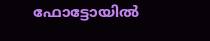ഫോട്ടോയിൽ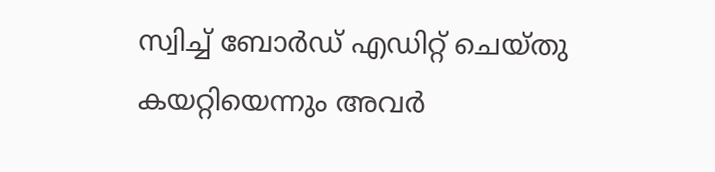സ്വിച്ച് ബോർഡ് എഡിറ്റ് ചെയ്തു കയറ്റിയെന്നും അവര്‍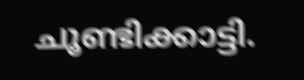ചൂണ്ടിക്കാട്ടി.